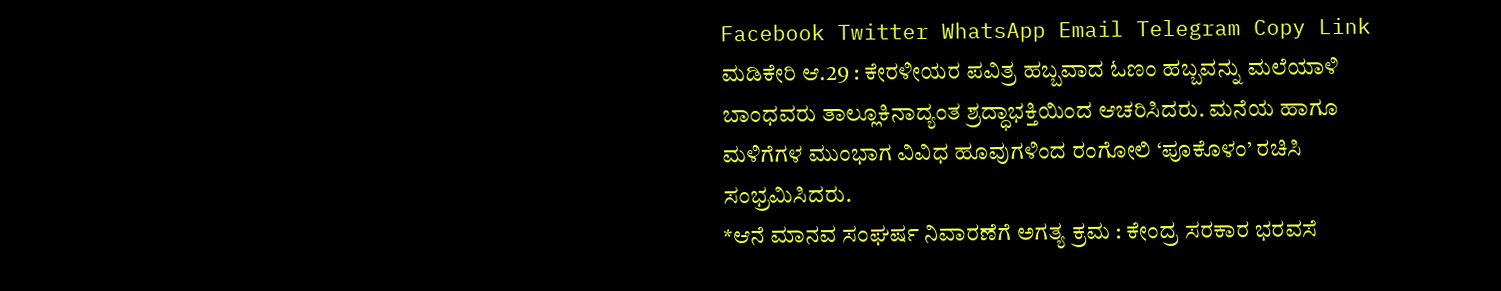Facebook Twitter WhatsApp Email Telegram Copy Link ಮಡಿಕೇರಿ ಆ.29 : ಕೇರಳೀಯರ ಪವಿತ್ರ ಹಬ್ಬವಾದ ಓಣಂ ಹಬ್ಬವನ್ನು ಮಲೆಯಾಳಿ ಬಾಂಧವರು ತಾಲ್ಲೂಕಿನಾದ್ಯಂತ ಶ್ರದ್ಧಾಭಕ್ತಿಯಿಂದ ಆಚರಿಸಿದರು. ಮನೆಯ ಹಾಗೂ ಮಳಿಗೆಗಳ ಮುಂಭಾಗ ವಿವಿಧ ಹೂವುಗಳಿಂದ ರಂಗೋಲಿ ‘ಪೂಕೊಳಂ’ ರಚಿಸಿ ಸಂಭ್ರಮಿಸಿದರು.
*ಆನೆ ಮಾನವ ಸಂಘರ್ಷ ನಿವಾರಣೆಗೆ ಅಗತ್ಯ ಕ್ರಮ : ಕೇಂದ್ರ ಸರಕಾರ ಭರವಸೆ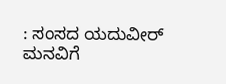: ಸಂಸದ ಯದುವೀರ್ ಮನವಿಗೆ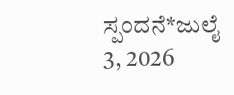ಸ್ಪಂದನೆ*ಜುಲೈ 3, 2026